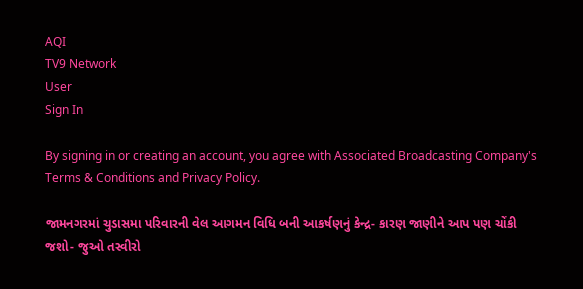AQI
TV9 Network
User
Sign In

By signing in or creating an account, you agree with Associated Broadcasting Company's Terms & Conditions and Privacy Policy.

જામનગરમાં ચુડાસમા પરિવારની વેલ આગમન વિધિ બની આકર્ષણનું કેન્દ્ર- કારણ જાણીને આપ પણ ચોંકી જશો- જુઓ તસ્વીરો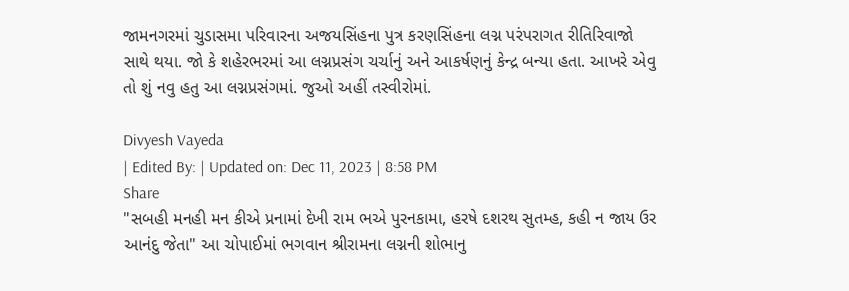જામનગરમાં ચુડાસમા પરિવારના અજયસિંહના પુત્ર કરણસિંહના લગ્ન પરંપરાગત રીતિરિવાજો સાથે થયા. જો કે શહેરભરમાં આ લગ્નપ્રસંગ ચર્ચાનું અને આકર્ષણનું કેન્દ્ર બન્યા હતા. આખરે એવુ તો શું નવુ હતુ આ લગ્નપ્રસંગમાં. જુઓ અહીં તસ્વીરોમાં.

Divyesh Vayeda
| Edited By: | Updated on: Dec 11, 2023 | 8:58 PM
Share
"સબહી મનહી મન કીએ પ્રનામાં દેખી રામ ભએ પુરનકામા, હરષે દશરથ સુતમ્હ, કહી ન જાય ઉર આનંદુ જેતા" આ ચોપાઈમાં ભગવાન શ્રીરામના લગ્નની શોભાનુ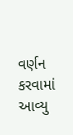વર્ણન કરવામાં આવ્યુ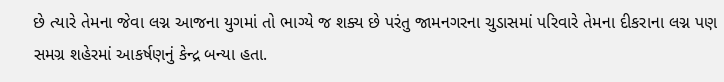છે ત્યારે તેમના જેવા લગ્ન આજના યુગમાં તો ભાગ્યે જ શક્ય છે પરંતુ જામનગરના ચુડાસમાં પરિવારે તેમના દીકરાના લગ્ન પણ સમગ્ર શહેરમાં આકર્ષણનું કેન્દ્ર બન્યા હતા.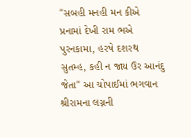"સબહી મનહી મન કીએ પ્રનામાં દેખી રામ ભએ પુરનકામા, હરષે દશરથ સુતમ્હ, કહી ન જાય ઉર આનંદુ જેતા" આ ચોપાઈમાં ભગવાન શ્રીરામના લગ્નની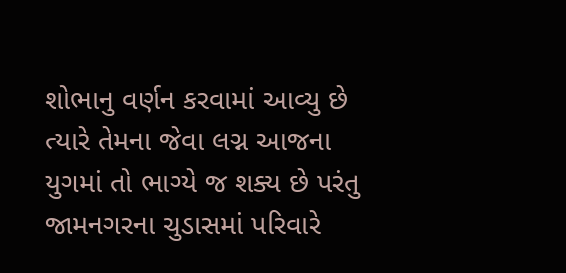શોભાનુ વર્ણન કરવામાં આવ્યુ છે ત્યારે તેમના જેવા લગ્ન આજના યુગમાં તો ભાગ્યે જ શક્ય છે પરંતુ જામનગરના ચુડાસમાં પરિવારે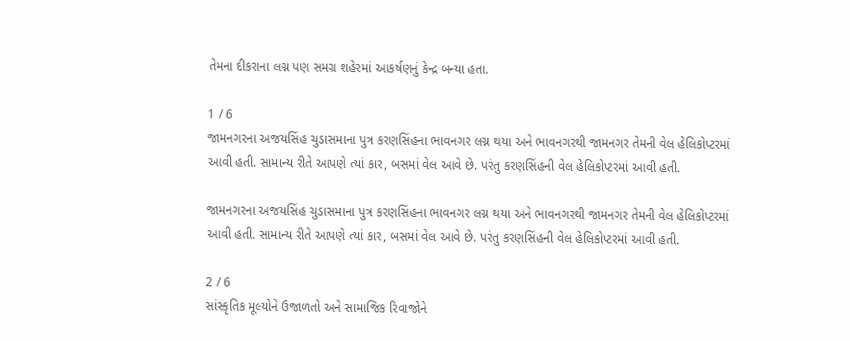તેમના દીકરાના લગ્ન પણ સમગ્ર શહેરમાં આકર્ષણનું કેન્દ્ર બન્યા હતા.

1 / 6
જામનગરના અજયસિંહ ચુડાસમાના પુત્ર કરણસિંહના ભાવનગર લગ્ન થયા અને ભાવનગરથી જામનગર તેમની વેલ હેલિકોપ્ટરમાં આવી હતી. સામાન્ય રીતે આપણે ત્યાં કાર, બસમાં વેલ આવે છે. પરંતુ કરણસિંહની વેલ હેલિકોપ્ટરમાં આવી હતી.

જામનગરના અજયસિંહ ચુડાસમાના પુત્ર કરણસિંહના ભાવનગર લગ્ન થયા અને ભાવનગરથી જામનગર તેમની વેલ હેલિકોપ્ટરમાં આવી હતી. સામાન્ય રીતે આપણે ત્યાં કાર, બસમાં વેલ આવે છે. પરંતુ કરણસિંહની વેલ હેલિકોપ્ટરમાં આવી હતી.

2 / 6
સાંસ્કૃતિક મૂલ્યોને ઉજાળતો અને સામાજિક રિવાજોને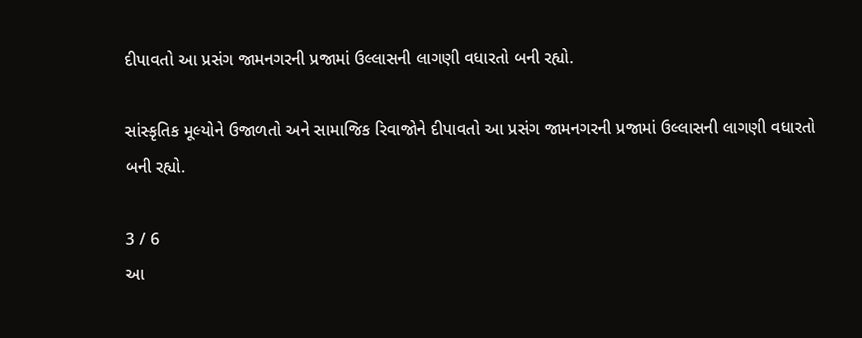દીપાવતો આ પ્રસંગ જામનગરની પ્રજામાં ઉલ્લાસની લાગણી વધારતો બની રહ્યો.

સાંસ્કૃતિક મૂલ્યોને ઉજાળતો અને સામાજિક રિવાજોને દીપાવતો આ પ્રસંગ જામનગરની પ્રજામાં ઉલ્લાસની લાગણી વધારતો બની રહ્યો.

3 / 6
આ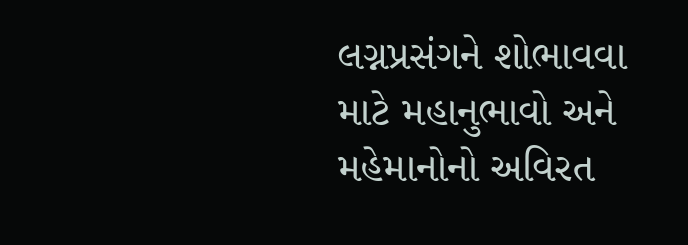લગ્નપ્રસંગને શોભાવવા માટે મહાનુભાવો અને મહેમાનોનો અવિરત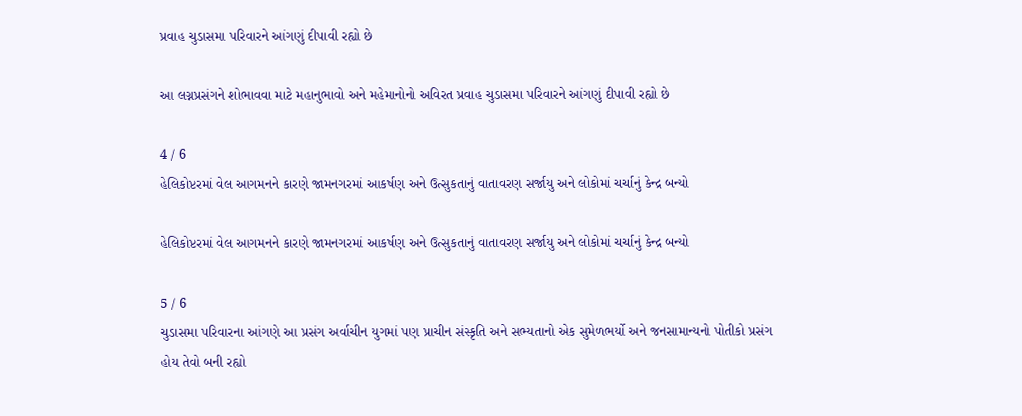પ્રવાહ ચુડાસમા પરિવારને આંગણું દીપાવી રહ્યો છે

આ લગ્નપ્રસંગને શોભાવવા માટે મહાનુભાવો અને મહેમાનોનો અવિરત પ્રવાહ ચુડાસમા પરિવારને આંગણું દીપાવી રહ્યો છે

4 / 6
હેલિકોપ્ટરમાં વેલ આગમનને કારણે જામનગરમાં આકર્ષણ અને ઉત્સુકતાનું વાતાવરણ સર્જાયુ અને લોકોમાં ચર્ચાનું કેન્દ્ર બન્યો

હેલિકોપ્ટરમાં વેલ આગમનને કારણે જામનગરમાં આકર્ષણ અને ઉત્સુકતાનું વાતાવરણ સર્જાયુ અને લોકોમાં ચર્ચાનું કેન્દ્ર બન્યો

5 / 6
ચુડાસમા પરિવારના આંગણે આ પ્રસંગ અર્વાચીન યુગમાં પણ પ્રાચીન સંસ્કૃતિ અને સભ્યતાનો એક સુમેળભર્યો અને જનસામાન્યનો પોતીકો પ્રસંગ હોય તેવો બની રહ્યો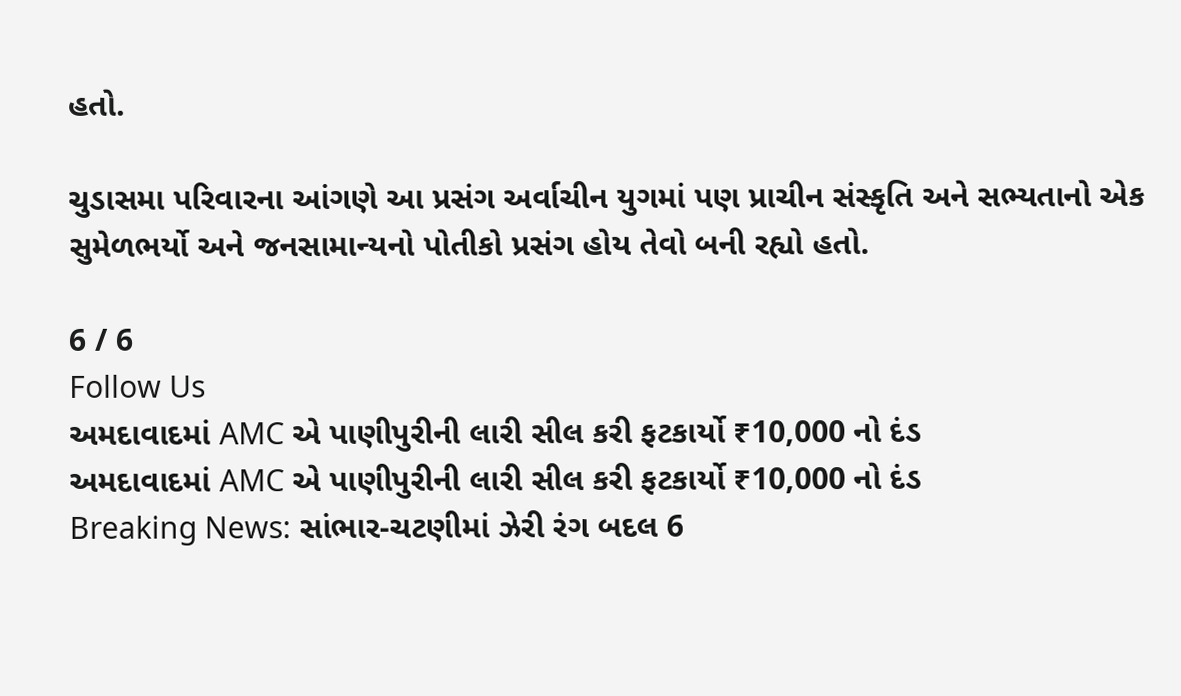હતો.

ચુડાસમા પરિવારના આંગણે આ પ્રસંગ અર્વાચીન યુગમાં પણ પ્રાચીન સંસ્કૃતિ અને સભ્યતાનો એક સુમેળભર્યો અને જનસામાન્યનો પોતીકો પ્રસંગ હોય તેવો બની રહ્યો હતો.

6 / 6
Follow Us
અમદાવાદમાં AMC એ પાણીપુરીની લારી સીલ કરી ફટકાર્યો ₹10,000 નો દંડ
અમદાવાદમાં AMC એ પાણીપુરીની લારી સીલ કરી ફટકાર્યો ₹10,000 નો દંડ
Breaking News: સાંભાર-ચટણીમાં ઝેરી રંગ બદલ 6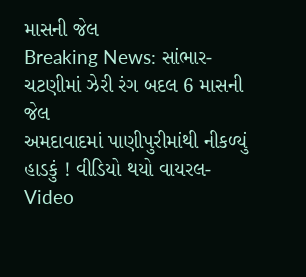માસની જેલ
Breaking News: સાંભાર-ચટણીમાં ઝેરી રંગ બદલ 6 માસની જેલ
અમદાવાદમાં પાણીપુરીમાંથી નીકળ્યું હાડકું ! વીડિયો થયો વાયરલ-Video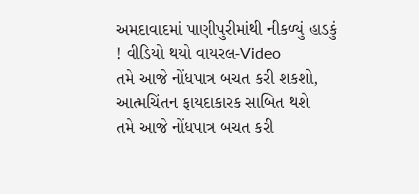અમદાવાદમાં પાણીપુરીમાંથી નીકળ્યું હાડકું ! વીડિયો થયો વાયરલ-Video
તમે આજે નોંધપાત્ર બચત કરી શકશો, આત્મચિંતન ફાયદાકારક સાબિત થશે
તમે આજે નોંધપાત્ર બચત કરી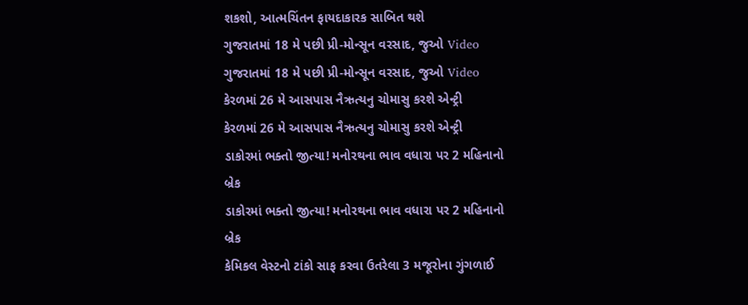શકશો, આત્મચિંતન ફાયદાકારક સાબિત થશે
ગુજરાતમાં 18 મે પછી પ્રી-મોન્સૂન વરસાદ, જુઓ Video
ગુજરાતમાં 18 મે પછી પ્રી-મોન્સૂન વરસાદ, જુઓ Video
કેરળમાં 26 મે આસપાસ નૈઋત્યનુ ચોમાસુ કરશે એન્ટ્રી
કેરળમાં 26 મે આસપાસ નૈઋત્યનુ ચોમાસુ કરશે એન્ટ્રી
ડાકોરમાં ભક્તો જીત્યા! મનોરથના ભાવ વધારા પર 2 મહિનાનો બ્રેક
ડાકોરમાં ભક્તો જીત્યા! મનોરથના ભાવ વધારા પર 2 મહિનાનો બ્રેક
કેમિકલ વેસ્ટનો ટાંકો સાફ કરવા ઉતરેલા 3 મજૂરોના ગુંગળાઈ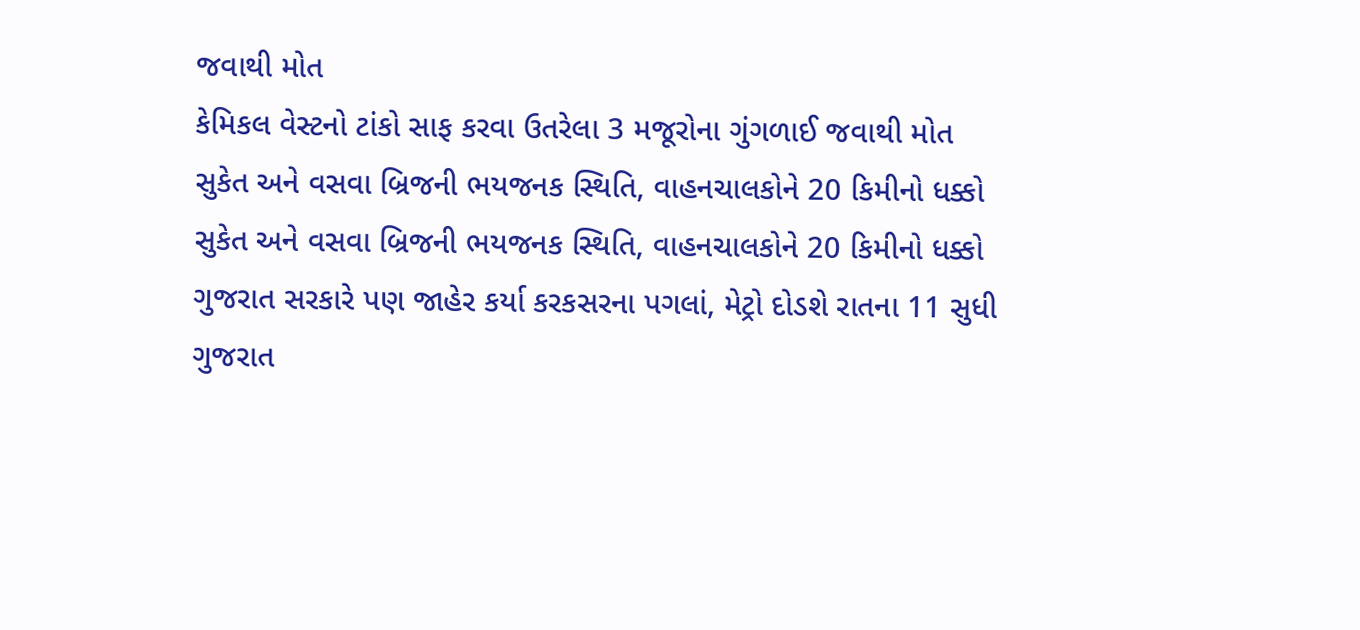જવાથી મોત
કેમિકલ વેસ્ટનો ટાંકો સાફ કરવા ઉતરેલા 3 મજૂરોના ગુંગળાઈ જવાથી મોત
સુકેત અને વસવા બ્રિજની ભયજનક સ્થિતિ, વાહનચાલકોને 20 કિમીનો ધક્કો
સુકેત અને વસવા બ્રિજની ભયજનક સ્થિતિ, વાહનચાલકોને 20 કિમીનો ધક્કો
ગુજરાત સરકારે પણ જાહેર કર્યા કરકસરના પગલાં, મેટ્રો દોડશે રાતના 11 સુધી
ગુજરાત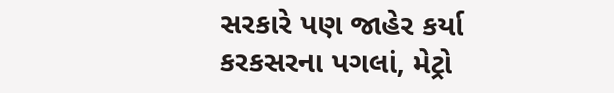સરકારે પણ જાહેર કર્યા કરકસરના પગલાં, મેટ્રો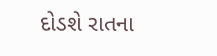દોડશે રાતના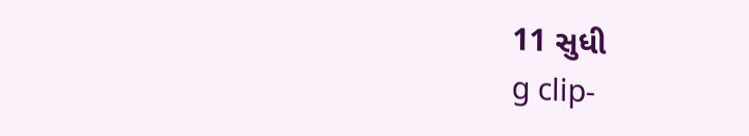11 સુધી
g clip-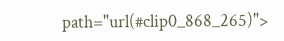path="url(#clip0_868_265)">